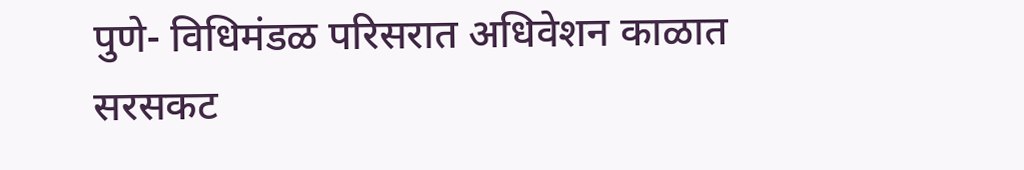पुणे- विधिमंडळ परिसरात अधिवेशन काळात सरसकट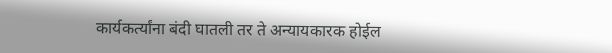कार्यकर्त्यांना बंदी घातली तर ते अन्यायकारक होईल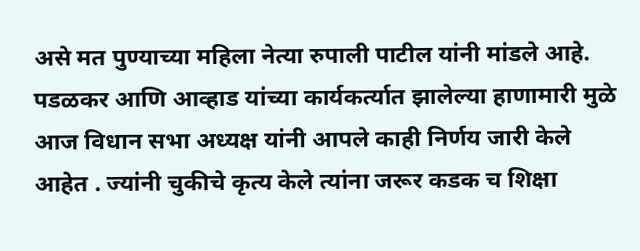असे मत पुण्याच्या महिला नेत्या रुपाली पाटील यांनी मांडले आहे. पडळकर आणि आव्हाड यांच्या कार्यकर्त्यात झालेल्या हाणामारी मुळे आज विधान सभा अध्यक्ष यांनी आपले काही निर्णय जारी केले आहेत . ज्यांनी चुकीचे कृत्य केले त्यांना जरूर कडक च शिक्षा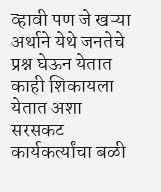व्हावी पण जे खऱ्या अर्थाने येथे जनतेचे प्रश्न घेऊन येतात काही शिकायला येतात अशा सरसकट कार्यकर्त्यांचा बळी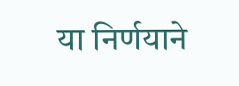या निर्णयाने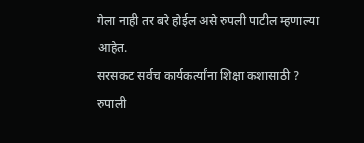गेला नाही तर बरे होईल असे रुपली पाटील म्हणाल्या आहेत.
सरसकट सर्वच कार्यकर्त्यांना शिक्षा कशासाठी ? रुपाली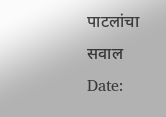पाटलांचा सवाल
Date: